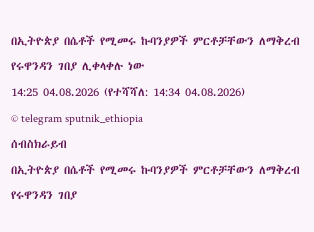በኢትዮጵያ በሴቶች የሚመሩ ኩባንያዎች ምርቶቻቸውን ለማቅረብ የሩዋንዳን ገበያ ሊቀላቀሉ ነው
14:25 04.08.2026 (የተሻሻለ: 14:34 04.08.2026)
© telegram sputnik_ethiopia
ሰብስክራይብ
በኢትዮጵያ በሴቶች የሚመሩ ኩባንያዎች ምርቶቻቸውን ለማቅረብ የሩዋንዳን ገበያ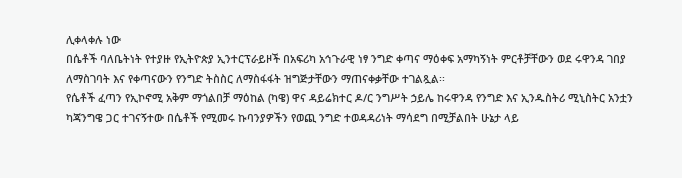ሊቀላቀሉ ነው
በሴቶች ባለቤትነት የተያዙ የኢትዮጵያ ኢንተርፕራይዞች በአፍሪካ አኅጉራዊ ነፃ ንግድ ቀጣና ማዕቀፍ አማካኝነት ምርቶቻቸውን ወደ ሩዋንዳ ገበያ ለማስገባት እና የቀጣናውን የንግድ ትስስር ለማስፋፋት ዝግጅታቸውን ማጠናቀቃቸው ተገልጿል፡፡
የሴቶች ፈጣን የኢኮኖሚ አቅም ማጎልበቻ ማዕከል (ካዌ) ዋና ዳይሬክተር ዶ/ር ንግሥት ኃይሌ ከሩዋንዳ የንግድ እና ኢንዱስትሪ ሚኒስትር አንቷን ካጃንግዌ ጋር ተገናኝተው በሴቶች የሚመሩ ኩባንያዎችን የወጪ ንግድ ተወዳዳሪነት ማሳደግ በሚቻልበት ሁኔታ ላይ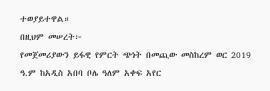ተወያይተዋል።
በዚህም መሠረት፦
የመጀመሪያውን ይፋዊ የምርት ጭነት በመጪው መስከረም ወር 2019 ዓ.ም ከአዲስ አበባ ቦሌ ዓለም አቀፍ አየር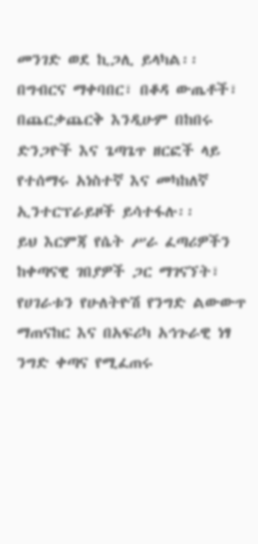መንገድ ወደ ኪጋሊ ይላካል፡፡
በግብርና ማቀባበር፣ በቆዳ ውጤቶች፣ በጨርቃጨርቅ እንዲሁም በከበሩ ድንጋዮች እና ጌጣጌጥ ዘርፎች ላይ የተሰማሩ አነስተኛ እና መካከለኛ ኢንተርፕራይዞች ይሳተፋሉ፡፡
ይህ እርምጃ የሴት ሥራ ፈጣሪዎችን ከቀጣናዊ ገበያዎች ጋር ማገናኘት፣ የሀገራቱን የሁለትዮሽ የንግድ ልውውጥ ማጠናከር እና በአፍሪካ አኅጉራዊ ነፃ ንግድ ቀጣና የሚፈጠሩ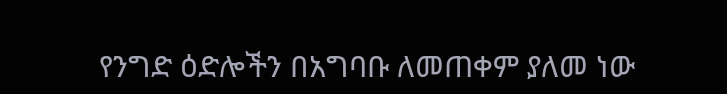የንግድ ዕድሎችን በአግባቡ ለመጠቀም ያለመ ነው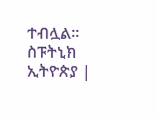ተብሏል፡፡
ስፑትኒክ ኢትዮጵያ |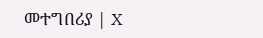መተግበሪያ | X